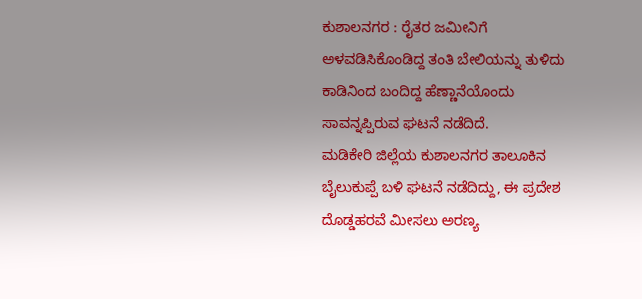ಕುಶಾಲನಗರ : ರೈತರ ಜಮೀನಿಗೆ ಅಳವಡಿಸಿಕೊಂಡಿದ್ದ ತಂತಿ ಬೇಲಿಯನ್ನು ತುಳಿದು ಕಾಡಿನಿಂದ ಬಂದಿದ್ದ ಹೆಣ್ಣಾನೆಯೊಂದು ಸಾವನ್ನಪ್ಪಿರುವ ಘಟನೆ ನಡೆದಿದೆ.
ಮಡಿಕೇರಿ ಜಿಲ್ಲೆಯ ಕುಶಾಲನಗರ ತಾಲೂಕಿನ ಬೈಲುಕುಪ್ಪೆ ಬಳಿ ಘಟನೆ ನಡೆದಿದ್ದು, ಈ ಪ್ರದೇಶ ದೊಡ್ಡಹರವೆ ಮೀಸಲು ಅರಣ್ಯ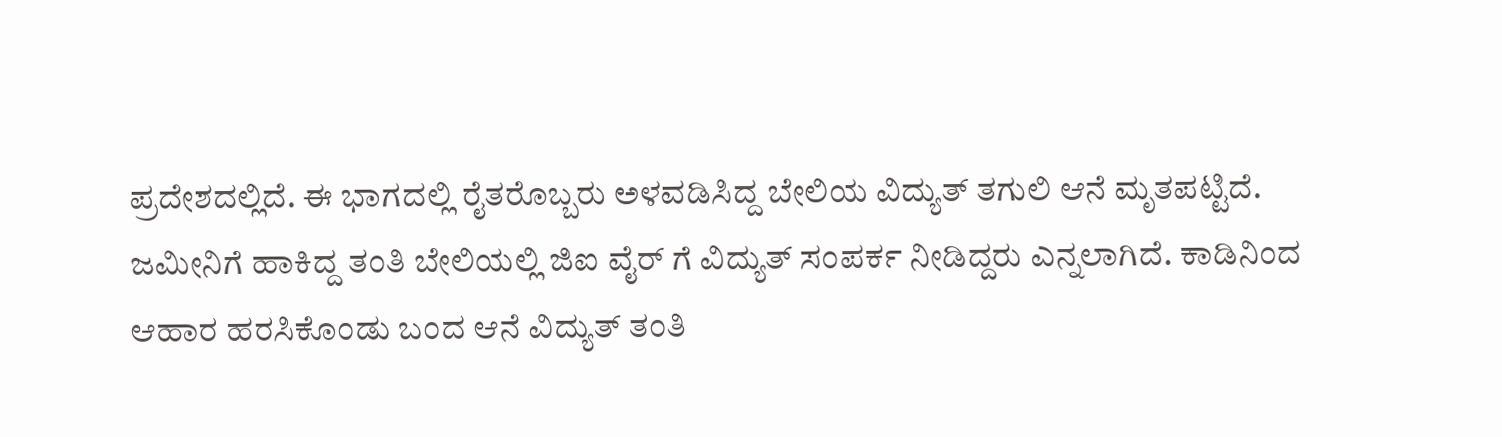ಪ್ರದೇಶದಲ್ಲಿದೆ. ಈ ಭಾಗದಲ್ಲಿ ರೈತರೊಬ್ಬರು ಅಳವಡಿಸಿದ್ದ ಬೇಲಿಯ ವಿದ್ಯುತ್ ತಗುಲಿ ಆನೆ ಮೃತಪಟ್ಟಿದೆ.
ಜಮೀನಿಗೆ ಹಾಕಿದ್ದ ತಂತಿ ಬೇಲಿಯಲ್ಲಿ ಜಿಐ ವೈರ್ ಗೆ ವಿದ್ಯುತ್ ಸಂಪರ್ಕ ನೀಡಿದ್ದರು ಎನ್ನಲಾಗಿದೆ. ಕಾಡಿನಿಂದ ಆಹಾರ ಹರಸಿಕೊಂಡು ಬಂದ ಆನೆ ವಿದ್ಯುತ್ ತಂತಿ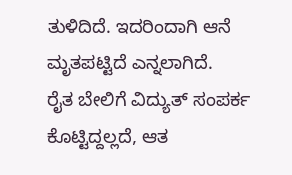ತುಳಿದಿದೆ. ಇದರಿಂದಾಗಿ ಆನೆ ಮೃತಪಟ್ಟಿದೆ ಎನ್ನಲಾಗಿದೆ.
ರೈತ ಬೇಲಿಗೆ ವಿದ್ಯುತ್ ಸಂಪರ್ಕ ಕೊಟ್ಟಿದ್ದಲ್ಲದೆ, ಆತ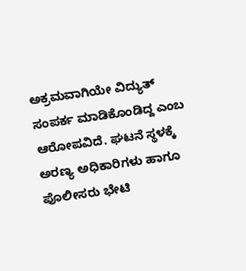ಅಕ್ರಮವಾಗಿಯೇ ವಿದ್ಯುತ್ ಸಂಪರ್ಕ ಮಾಡಿಕೊಂಡಿದ್ದ ಎಂಬ ಆರೋಪವಿದೆ. ಘಟನೆ ಸ್ಥಳಕ್ಕೆ ಅರಣ್ಯ ಅಧಿಕಾರಿಗಳು ಹಾಗೂ ಪೊಲೀಸರು ಭೇಟಿ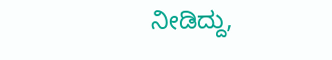ನೀಡಿದ್ದು,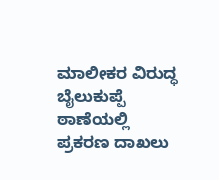ಮಾಲೀಕರ ವಿರುದ್ಧ ಬೈಲುಕುಪ್ಪೆ ಠಾಣೆಯಲ್ಲಿ ಪ್ರಕರಣ ದಾಖಲು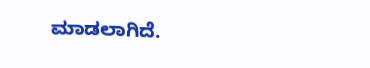ಮಾಡಲಾಗಿದೆ.